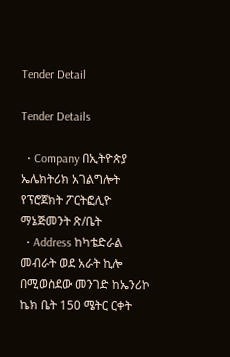Tender Detail

Tender Details

  • Company በኢትዮጵያ ኤሌክትሪክ አገልግሎት የፕሮጀክት ፖርትፎሊዮ ማኔጅመንት ጽ/ቤት
  • Address ከካቴድራል መብራት ወደ አራት ኪሎ በሚወስደው መንገድ ከኤንሪኮ ኬክ ቤት 150 ሜትር ርቀት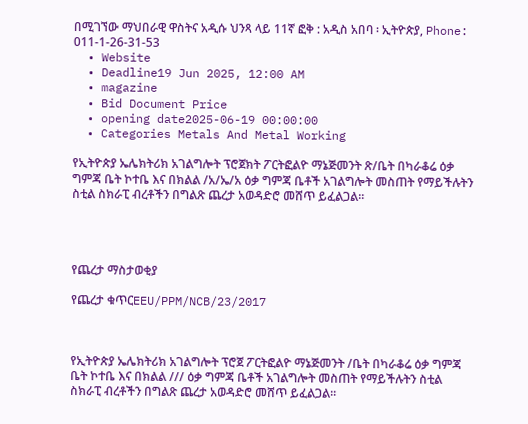በሚገኘው ማህበራዊ ዋስትና አዲሱ ህንጻ ላይ 11ኛ ፎቅ : አዲስ አበባ ፡ ኢትዮጵያ, Phone: 011-1-26-31-53
  • Website
  • Deadline19 Jun 2025, 12:00 AM
  • magazine
  • Bid Document Price
  • opening date2025-06-19 00:00:00
  • Categories Metals And Metal Working

የኢትዮጵያ ኤሌክትሪክ አገልግሎት ፕሮጀክት ፖርትፎልዮ ማኔጅመንት ጽ/ቤት በካራቆሬ ዕቃ ግምጃ ቤት ኮተቤ እና በክልል /አ/ኤ/አ ዕቃ ግምጃ ቤቶች አገልግሎት መስጠት የማይችሉትን ስቲል ስክራፒ ብረቶችን በግልጽ ጨረታ አወዳድሮ መሸጥ ይፈልጋል፡፡




የጨረታ ማስታወቂያ

የጨረታ ቁጥርEEU/PPM/NCB/23/2017



የኢትዮጵያ ኤሌክትሪክ አገልግሎት ፕሮጀ ፖርትፎልዮ ማኔጅመንት /ቤት በካራቆሬ ዕቃ ግምጃ ቤት ኮተቤ እና በክልል /// ዕቃ ግምጃ ቤቶች አገልግሎት መስጠት የማይችሉትን ስቲል ስክራፒ ብረቶችን በግልጽ ጨረታ አወዳድሮ መሸጥ ይፈልጋል፡፡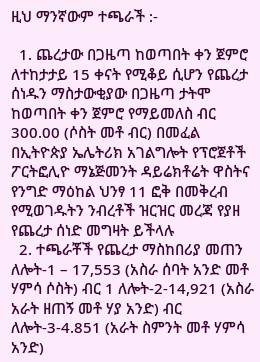ዚህ ማንኛውም ተጫራች :-

  1. ጨረታው በጋዜጣ ከወጣበት ቀን ጀምሮ ለተከታታይ 15 ቀናት የሚቆይ ሲሆን የጨረታ ሰነዱን ማስታውቂያው በጋዜጣ ታትሞ ከወጣበት ቀን ጀምሮ የማይመለስ ብር 300.00 (ሶስት መቶ ብር) በመፈል በኢትዮጵያ ኤሌትሪክ አገልግሎት የፕሮጀቶች ፖርትፎሊዮ ማኔጅመንት ዳይሬክቶሬት ዋስትና የንግድ ማዕከል ህንፃ 11 ፎቅ በመቅረብ የሚወገዱትን ንብረቶች ዝርዝር መረጃ የያዘ የጨረታ ሰነድ መግዛት ይችላሉ
  2. ተጫራቾች የጨረታ ማስከበሪያ መጠን ለሎት-1 – 17,553 (አስራ ሰባት አንድ መቶ ሃምሳ ሶስት) ብር 1 ለሎት-2-14,921 (አስራ አራት ዘጠኝ መቶ ሃያ አንድ) ብር ለሎት-3-4.851 (አራት ስምንት መቶ ሃምሳ አንድ)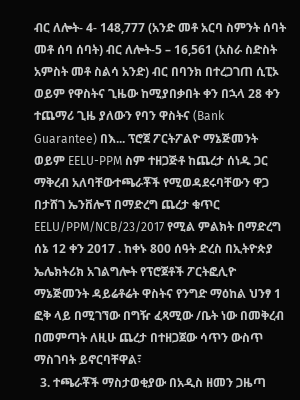ብር ለሎት- 4- 148,777 (አንድ መቶ አርባ ስምንት ሰባት መቶ ሰባ ሰባት) ብር ለሎት-5 – 16,561 (አስራ ስድስት አምስት መቶ ስልሳ አንድ) ብር በባንክ በተረጋገጠ ሲፒኦ ወይም የዋስትና ጊዜው ከሚያበቃበት ቀን በኋላ 28 ቀን ተጨማሪ ጊዜ ያለውን የባን ዋስትና (Bank Guarantee) በእ... ፕሮጀ ፖርትፖልዮ ማኔጅመንት ወይም EELU-PPM ስም ተዘጋጅቶ ከጨረታ ሰነዱ ጋር ማቅረብ አለባቸውተጫራቾች የሚወዳደሩባቸውን ዋጋ በታሸገ ኤንቨሎፕ በማድረግ ጨረታ ቁጥር EELU/PPM/NCB/23/2017 የሚል ምልክት በማድረግ ሰኔ 12 ቀን 2017 . ከቀኑ 800 ሰዓት ድረስ በኢትዮጵያ ኤሌክትሪክ አገልግሎት የፕሮጀቶች ፖርትፎሊዮ ማኔጅመንት ዳይሬቶሬት ዋስትና የንግድ ማዕከል ህንፃ 1 ፎቅ ላይ በሚገኘው በግዥ ፈጻሚው /ቤት ነው በመቅረብ በመምጣት ለዚሁ ጨረታ በተዘጋጀው ሳጥን ውስጥ ማስገባት ይኖርባቸዋል፣
  3. ተጫራቾች ማስታወቂያው በአዲስ ዘመን ጋዜጣ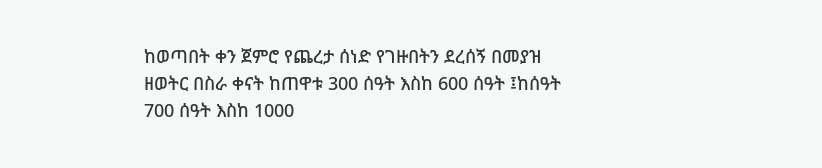ከወጣበት ቀን ጀምሮ የጨረታ ሰነድ የገዙበትን ደረሰኝ በመያዝ ዘወትር በስራ ቀናት ከጠዋቱ 300 ሰዓት እስከ 600 ሰዓት ፤ከሰዓት 700 ሰዓት እስከ 1000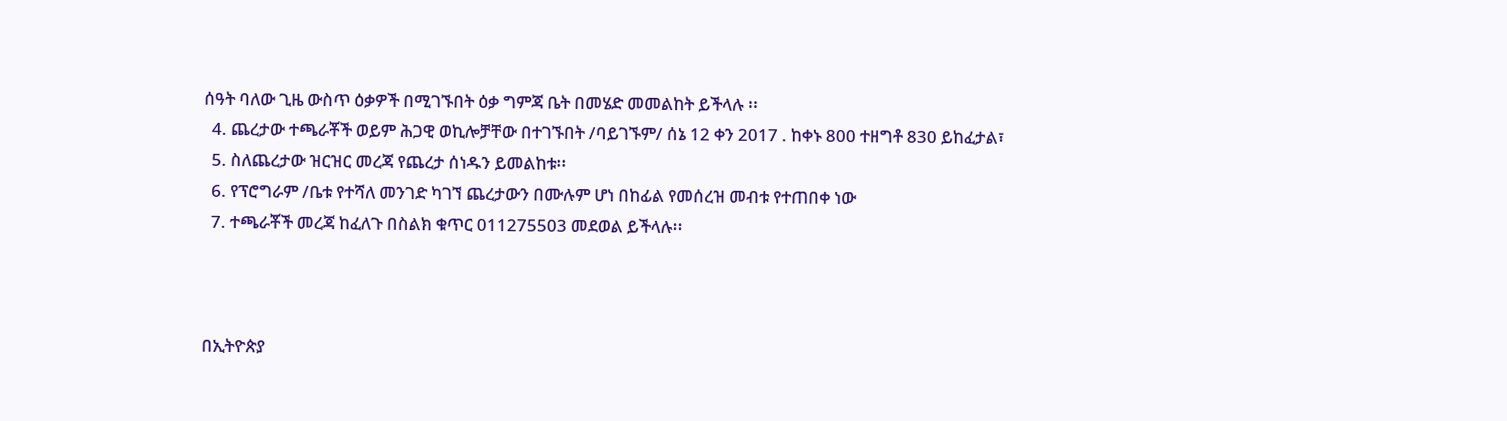ሰዓት ባለው ጊዜ ውስጥ ዕቃዎች በሚገኙበት ዕቃ ግምጃ ቤት በመሄድ መመልከት ይችላሉ ፡፡
  4. ጨረታው ተጫራቾች ወይም ሕጋዊ ወኪሎቻቸው በተገኙበት /ባይገኙም/ ሰኔ 12 ቀን 2017 . ከቀኑ 800 ተዘግቶ 830 ይከፈታል፣
  5. ስለጨረታው ዝርዝር መረጃ የጨረታ ሰነዱን ይመልከቱ፡፡
  6. የፕሮግራም /ቤቱ የተሻለ መንገድ ካገኘ ጨረታውን በሙሉም ሆነ በከፊል የመሰረዝ መብቱ የተጠበቀ ነው
  7. ተጫራቾች መረጃ ከፈለጉ በስልክ ቁጥር 011275503 መደወል ይችላሉ፡፡



በኢትዮጵያ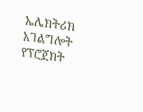ኤሌክትሪክ አገልግሎት የፕሮጀክት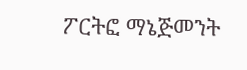ፖርትፎ ማኔጅመንት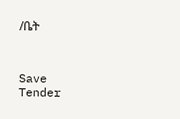/ቤት



Save Tender